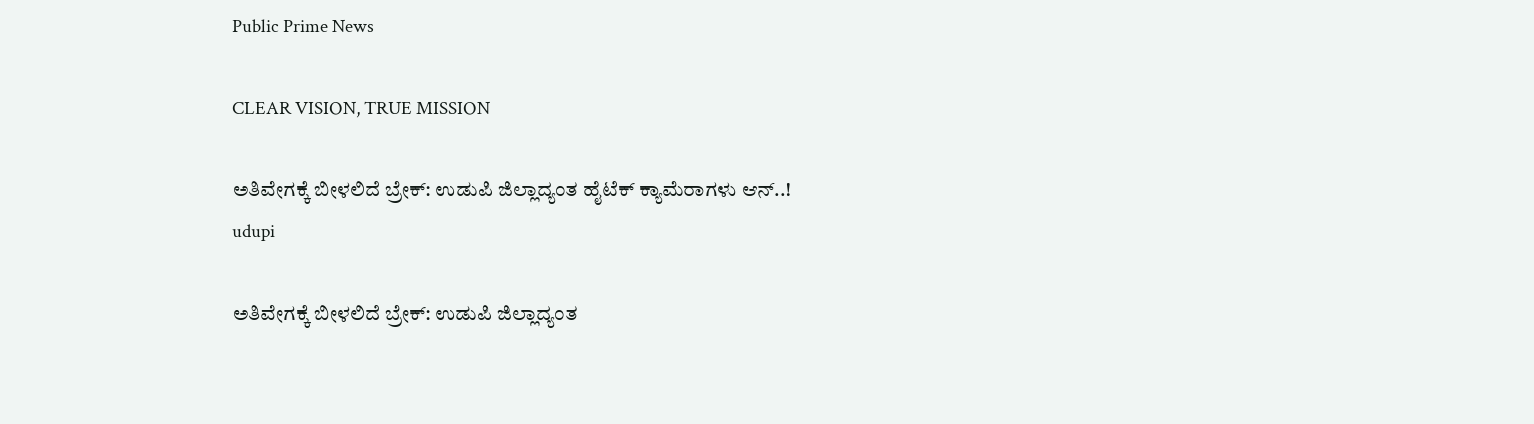Public Prime News

CLEAR VISION, TRUE MISSION

ಅತಿವೇಗಕ್ಕೆ ಬೀಳಲಿದೆ ಬ್ರೇಕ್: ಉಡುಪಿ ಜಿಲ್ಲಾದ್ಯಂತ ಹೈಟೆಕ್ ಕ್ಯಾಮೆರಾಗಳು ಆನ್..!
udupi

ಅತಿವೇಗಕ್ಕೆ ಬೀಳಲಿದೆ ಬ್ರೇಕ್: ಉಡುಪಿ ಜಿಲ್ಲಾದ್ಯಂತ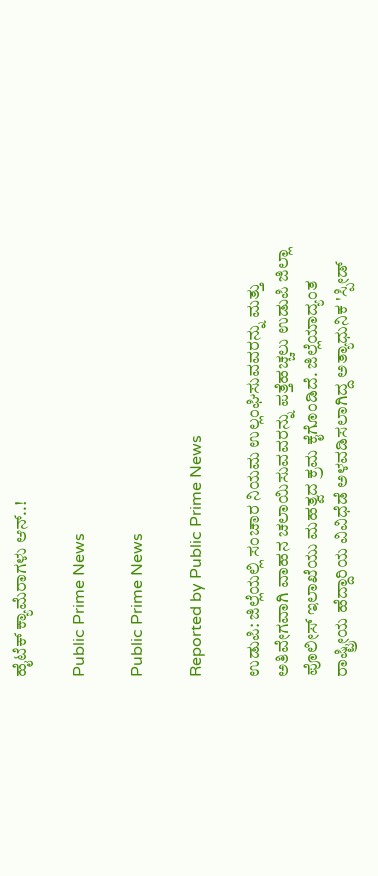ಹೈಟೆಕ್ ಕ್ಯಾಮೆರಾಗಳು ಆನ್..!

Public Prime News

Public Prime News

Reported by Public Prime News

ಉಡುಪಿ: ಜಿಲ್ಲೆಯಲ್ಲಿ ಸಂಚಾರ ನಿಯಮ ಉಲ್ಲಂಘಿಸುವವರನ್ನು ಮತ್ತು ಅತಿವೇಗವಾಗಿ ವಾಹನ ಚಲಾಯಿಸುವವರನ್ನು ಪತ್ತೆಹಚ್ಚಲು ಉಡುಪಿ ಜಿಲ್ಲಾ ಪೊಲೀಸ್ ಇಲಾಖೆಯು ಮಹತ್ವದ ಕ್ರಮ ಕೈಗೊಂಡಿದೆ. ಜಿಲ್ಲೆಯಾದ್ಯಂತ ರಾಷ್ಟ್ರೀಯ ಹೆದ್ದಾರಿಯ ವಿವಿಧೆಡೆ ಅಳವಡಿಸಲಾಗಿದ್ದ ಅತ್ಯಾಧುನಿಕ 'ಸ್ಪೀಡ್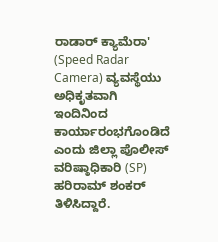ರಾಡಾರ್ ಕ್ಯಾಮೆರಾ' (Speed Radar Camera) ವ್ಯವಸ್ಥೆಯು ಅಧಿಕೃತವಾಗಿ ಇಂದಿನಿಂದ ಕಾರ್ಯಾರಂಭಗೊಂಡಿದೆ ಎಂದು ಜಿಲ್ಲಾ ಪೊಲೀಸ್ ವರಿಷ್ಠಾಧಿಕಾರಿ (SP) ಹರಿರಾಮ್ ಶಂಕರ್ ತಿಳಿಸಿದ್ದಾರೆ.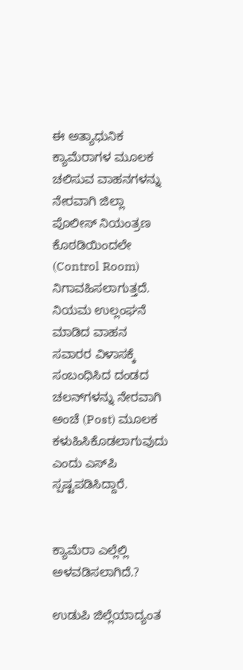ಈ ಅತ್ಯಾಧುನಿಕ ಕ್ಯಾಮೆರಾಗಳ ಮೂಲಕ ಚಲಿಸುವ ವಾಹನಗಳನ್ನು ನೇರವಾಗಿ ಜಿಲ್ಲಾ ಪೊಲೀಸ್ ನಿಯಂತ್ರಣ ಕೊಠಡಿಯಿಂದಲೇ (Control Room) ನಿಗಾವಹಿಸಲಾಗುತ್ತದೆ. ನಿಯಮ ಉಲ್ಲಂಘನೆ ಮಾಡಿದ ವಾಹನ ಸವಾರರ ವಿಳಾಸಕ್ಕೆ ಸಂಬಂಧಿಸಿದ ದಂಡದ ಚಲನ್‌ಗಳನ್ನು ನೇರವಾಗಿ ಅಂಚೆ (Post) ಮೂಲಕ ಕಳುಹಿಸಿಕೊಡಲಾಗುವುದು ಎಂದು ಎಸ್‌ಪಿ ಸ್ಪಷ್ಟಪಡಿಸಿದ್ದಾರೆ.


ಕ್ಯಾಮೆರಾ ಎಲ್ಲೆಲ್ಲಿ ಅಳವಡಿಸಲಾಗಿದೆ.?

ಉಡುಪಿ ಜಿಲ್ಲೆಯಾದ್ಯಂತ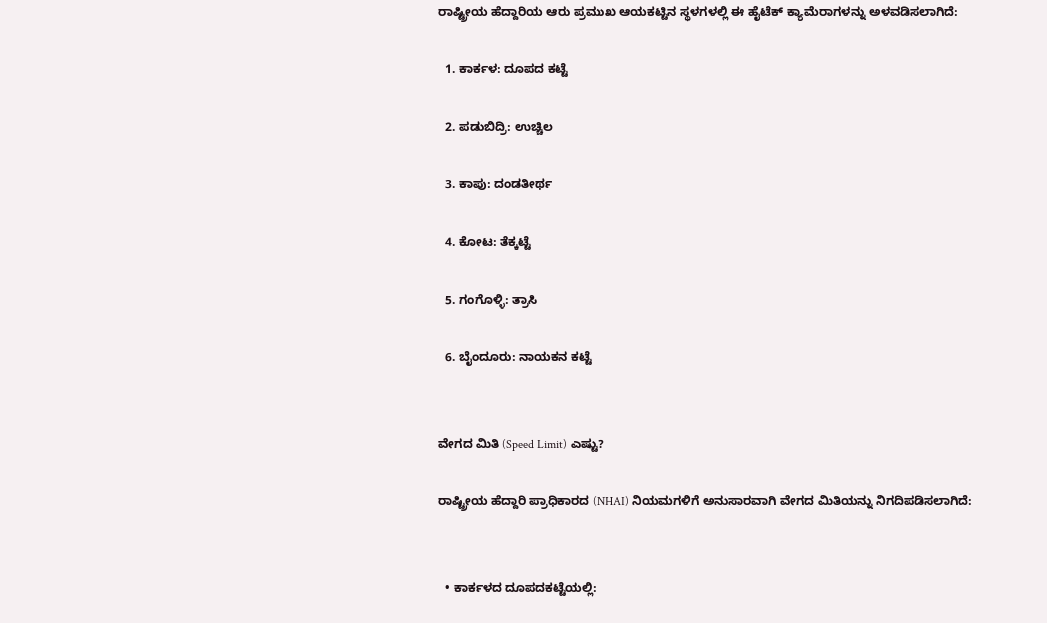ರಾಷ್ಟ್ರೀಯ ಹೆದ್ದಾರಿಯ ಆರು ಪ್ರಮುಖ ಆಯಕಟ್ಟಿನ ಸ್ಥಳಗಳಲ್ಲಿ ಈ ಹೈಟೆಕ್ ಕ್ಯಾಮೆರಾಗಳನ್ನು ಅಳವಡಿಸಲಾಗಿದೆ:

  1. ಕಾರ್ಕಳ: ದೂಪದ ಕಟ್ಟೆ

  2. ಪಡುಬಿದ್ರಿ: ಉಚ್ಚಿಲ

  3. ಕಾಪು: ದಂಡತೀರ್ಥ

  4. ಕೋಟ: ತೆಕ್ಕಟ್ಟೆ

  5. ಗಂಗೊಳ್ಳಿ: ತ್ರಾಸಿ

  6. ಬೈಂದೂರು: ನಾಯಕನ ಕಟ್ಟೆ


ವೇಗದ ಮಿತಿ (Speed Limit) ಎಷ್ಟು?

ರಾಷ್ಟ್ರೀಯ ಹೆದ್ದಾರಿ ಪ್ರಾಧಿಕಾರದ (NHAI) ನಿಯಮಗಳಿಗೆ ಅನುಸಾರವಾಗಿ ವೇಗದ ಮಿತಿಯನ್ನು ನಿಗದಿಪಡಿಸಲಾಗಿದೆ:


  • ಕಾರ್ಕಳದ ದೂಪದಕಟ್ಟೆಯಲ್ಲಿ: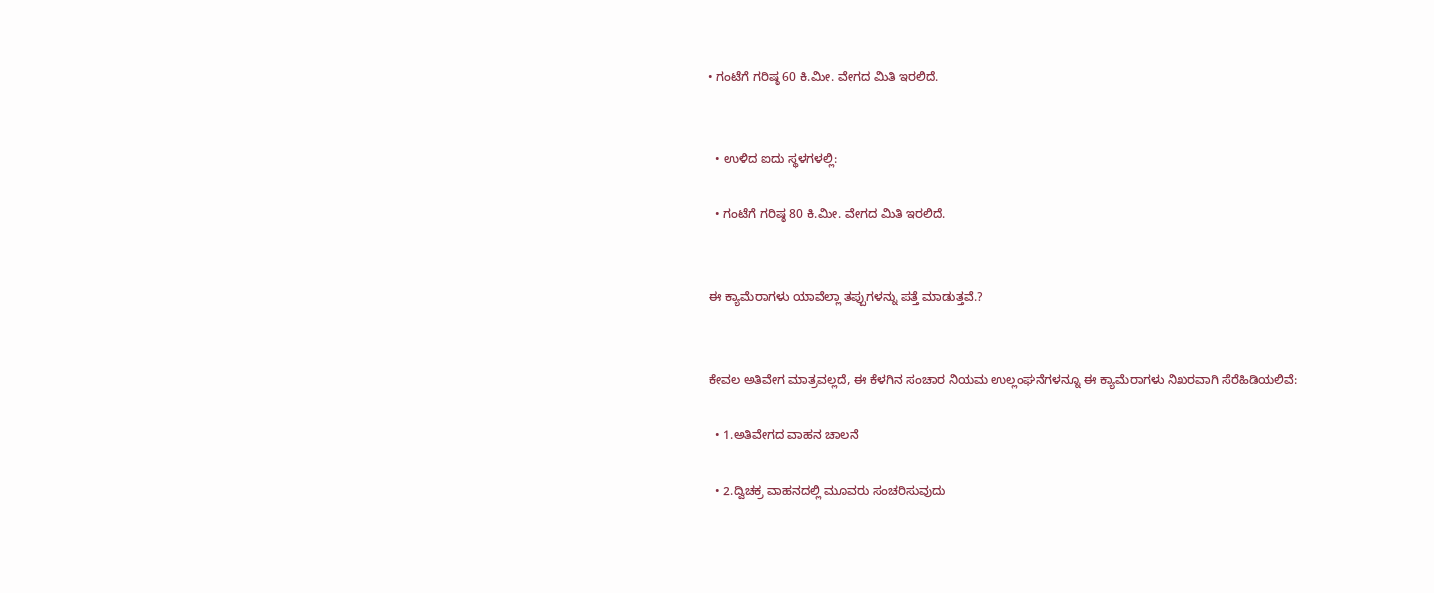• ಗಂಟೆಗೆ ಗರಿಷ್ಠ 60 ಕಿ.ಮೀ. ವೇಗದ ಮಿತಿ ಇರಲಿದೆ.


  • ಉಳಿದ ಐದು ಸ್ಥಳಗಳಲ್ಲಿ:

  • ಗಂಟೆಗೆ ಗರಿಷ್ಠ 80 ಕಿ.ಮೀ. ವೇಗದ ಮಿತಿ ಇರಲಿದೆ.


ಈ ಕ್ಯಾಮೆರಾಗಳು ಯಾವೆಲ್ಲಾ ತಪ್ಪುಗಳನ್ನು ಪತ್ತೆ ಮಾಡುತ್ತವೆ.?


ಕೇವಲ ಅತಿವೇಗ ಮಾತ್ರವಲ್ಲದೆ, ಈ ಕೆಳಗಿನ ಸಂಚಾರ ನಿಯಮ ಉಲ್ಲಂಘನೆಗಳನ್ನೂ ಈ ಕ್ಯಾಮೆರಾಗಳು ನಿಖರವಾಗಿ ಸೆರೆಹಿಡಿಯಲಿವೆ:

  • 1.ಅತಿವೇಗದ ವಾಹನ ಚಾಲನೆ

  • 2.ದ್ವಿಚಕ್ರ ವಾಹನದಲ್ಲಿ ಮೂವರು ಸಂಚರಿಸುವುದು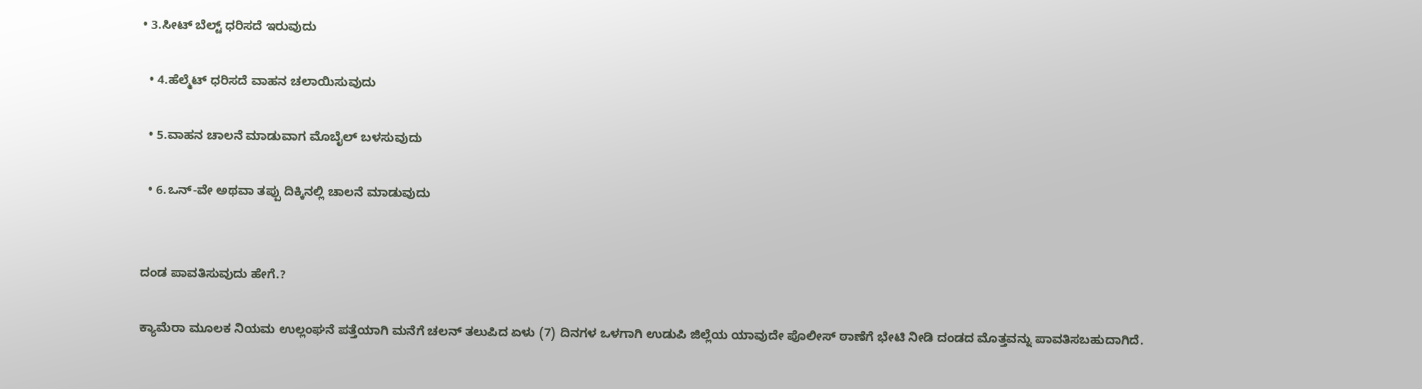• 3.ಸೀಟ್ ಬೆಲ್ಟ್ ಧರಿಸದೆ ಇರುವುದು

  • 4.ಹೆಲ್ಮೆಟ್ ಧರಿಸದೆ ವಾಹನ ಚಲಾಯಿಸುವುದು

  • 5.ವಾಹನ ಚಾಲನೆ ಮಾಡುವಾಗ ಮೊಬೈಲ್ ಬಳಸುವುದು

  • 6.ಒನ್-ವೇ ಅಥವಾ ತಪ್ಪು ದಿಕ್ಕಿನಲ್ಲಿ ಚಾಲನೆ ಮಾಡುವುದು


ದಂಡ ಪಾವತಿಸುವುದು ಹೇಗೆ.?

ಕ್ಯಾಮೆರಾ ಮೂಲಕ ನಿಯಮ ಉಲ್ಲಂಘನೆ ಪತ್ತೆಯಾಗಿ ಮನೆಗೆ ಚಲನ್ ತಲುಪಿದ ಏಳು (7) ದಿನಗಳ ಒಳಗಾಗಿ ಉಡುಪಿ ಜಿಲ್ಲೆಯ ಯಾವುದೇ ಪೊಲೀಸ್ ಠಾಣೆಗೆ ಭೇಟಿ ನೀಡಿ ದಂಡದ ಮೊತ್ತವನ್ನು ಪಾವತಿಸಬಹುದಾಗಿದೆ.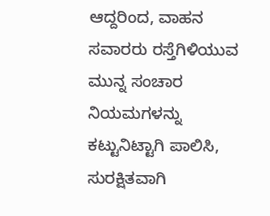ಆದ್ದರಿಂದ, ವಾಹನ ಸವಾರರು ರಸ್ತೆಗಿಳಿಯುವ ಮುನ್ನ ಸಂಚಾರ ನಿಯಮಗಳನ್ನು ಕಟ್ಟುನಿಟ್ಟಾಗಿ ಪಾಲಿಸಿ, ಸುರಕ್ಷಿತವಾಗಿ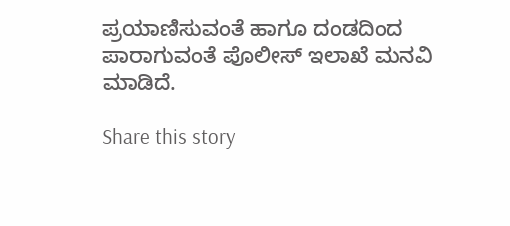ಪ್ರಯಾಣಿಸುವಂತೆ ಹಾಗೂ ದಂಡದಿಂದ ಪಾರಾಗುವಂತೆ ಪೊಲೀಸ್ ಇಲಾಖೆ ಮನವಿ ಮಾಡಿದೆ.

Share this story